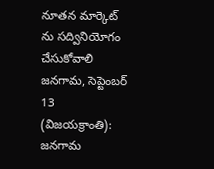నూతన మార్కెట్ ను సద్వినియోగం చేసుకోవాలి
జనగామ, సెప్టెంబర్ 13 (విజయక్రాంతి): జనగామ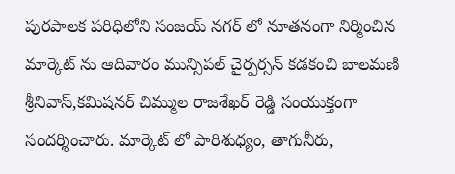పురపాలక పరిధిలోని సంజయ్ నగర్ లో నూతనంగా నిర్మించిన మార్కెట్ ను ఆదివారం మున్సిపల్ చైర్పర్సన్ కడకంచి బాలమణి శ్రీనివాస్,కమిషనర్ చిమ్ముల రాజశేఖర్ రెడ్డి సంయుక్తంగా సందర్శించారు. మార్కెట్ లో పారిశుధ్యం, తాగునీరు,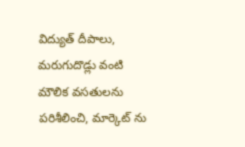విద్యుత్ దీపాలు, మరుగుదొడ్లు వంటి మౌలిక వసతులను పరిశీలించి, మార్కెట్ ను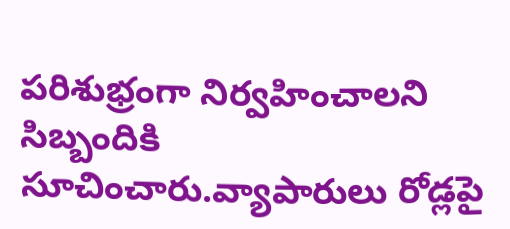పరిశుభ్రంగా నిర్వహించాలని సిబ్బందికి సూచించారు.వ్యాపారులు రోడ్లపై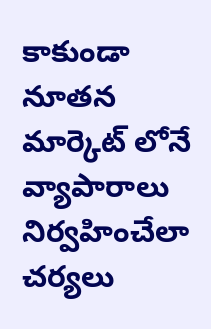కాకుండా నూతన మార్కెట్ లోనే వ్యాపారాలు నిర్వహించేలా చర్యలు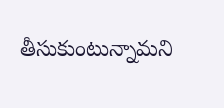తీసుకుంటున్నామని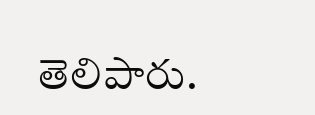తెలిపారు.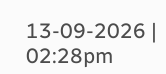13-09-2026 | 02:28pm